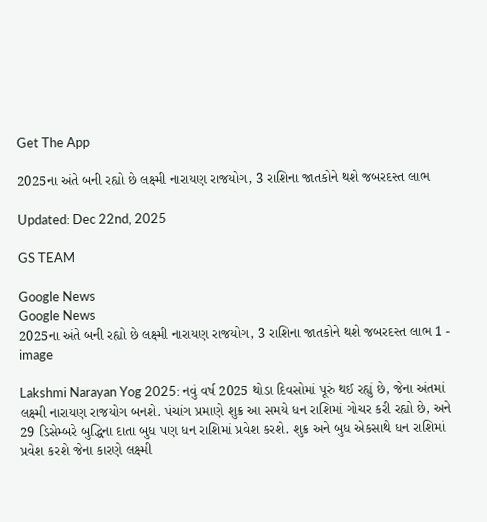Get The App

2025ના અંતે બની રહ્યો છે લક્ષ્મી નારાયણ રાજયોગ, 3 રાશિના જાતકોને થશે જબરદસ્ત લાભ

Updated: Dec 22nd, 2025

GS TEAM

Google News
Google News
2025ના અંતે બની રહ્યો છે લક્ષ્મી નારાયણ રાજયોગ, 3 રાશિના જાતકોને થશે જબરદસ્ત લાભ 1 - image

Lakshmi Narayan Yog 2025: નવું વર્ષ 2025 થોડા દિવસોમાં પૂરું થઈ રહ્યું છે, જેના અંતમાં લક્ષ્મી નારાયણ રાજયોગ બનશે. પંચાંગ પ્રમાણે શુક્ર આ સમયે ધન રાશિમાં ગોચર કરી રહ્યો છે, અને 29 ડિસેમ્બરે બુદ્ધિના દાતા બુધ પણ ધન રાશિમાં પ્રવેશ કરશે. શુક્ર અને બુધ એકસાથે ધન રાશિમાં પ્રવેશ કરશે જેના કારણે લક્ષ્મી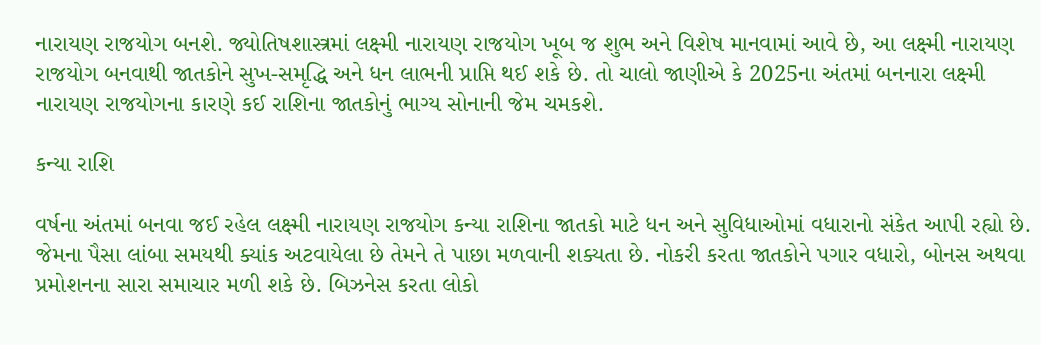નારાયણ રાજયોગ બનશે. જ્યોતિષશાસ્ત્રમાં લક્ષ્મી નારાયણ રાજયોગ ખૂબ જ શુભ અને વિશેષ માનવામાં આવે છે, આ લક્ષ્મી નારાયણ રાજયોગ બનવાથી જાતકોને સુખ-સમૃદ્ધિ અને ધન લાભની પ્રાપ્તિ થઈ શકે છે. તો ચાલો જાણીએ કે 2025ના અંતમાં બનનારા લક્ષ્મી નારાયણ રાજયોગના કારણે કઈ રાશિના જાતકોનું ભાગ્ય સોનાની જેમ ચમકશે.

કન્યા રાશિ

વર્ષના અંતમાં બનવા જઈ રહેલ લક્ષ્મી નારાયણ રાજયોગ કન્યા રાશિના જાતકો માટે ધન અને સુવિધાઓમાં વધારાનો સંકેત આપી રહ્યો છે. જેમના પૈસા લાંબા સમયથી ક્યાંક અટવાયેલા છે તેમને તે પાછા મળવાની શક્યતા છે. નોકરી કરતા જાતકોને પગાર વધારો, બોનસ અથવા પ્રમોશનના સારા સમાચાર મળી શકે છે. બિઝનેસ કરતા લોકો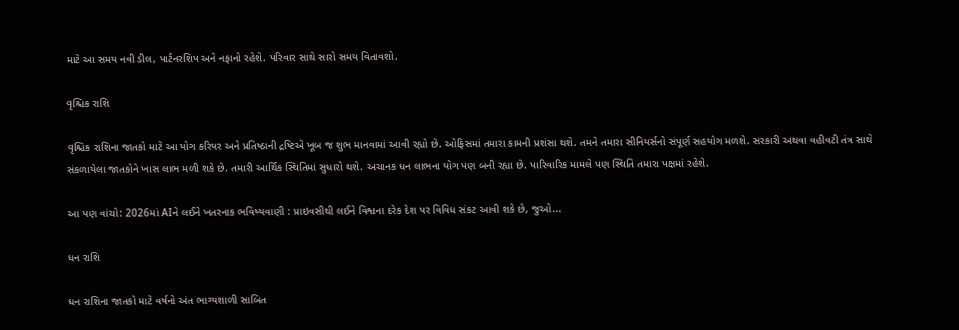માટે આ સમય નવી ડીલ, પાર્ટનરશિપ અને નફાનો રહેશે. પરિવાર સાથે સારો સમય વિતાવશો.

વૃશ્ચિક રાશિ

વૃશ્ચિક રાશિના જાતકો માટે આ યોગ કરિયર અને પ્રતિષ્ઠાની દ્રષ્ટિએ ખૂબ જ શુભ માનવામાં આવી રહ્યો છે. ઓફિસમાં તમારા કામની પ્રશંસા થશે. તમને તમારા સીનિયર્સનો સંપૂર્ણ સહયોગ મળશે. સરકારી અથવા વહીવટી તંત્ર સાથે સંકળાયેલા જાતકોને ખાસ લાભ મળી શકે છે. તમારી આર્થિક સ્થિતિમાં સુધારો થશે. અચાનક ધન લાભના યોગ પણ બની રહ્યા છે. પારિવારિક મામલે પણ સ્થિતિ તમારા પક્ષમાં રહેશે.

આ પણ વાંચો: 2026માં AIને લઈને ખતરનાક ભવિષ્યવાણી : પ્રાઇવસીથી લઈને વિશ્વના દરેક દેશ પર વિવિધ સંકટ આવી શકે છે, જુઓ...

ધન રાશિ

ધન રાશિના જાતકો માટે વર્ષનો અંત ભાગ્યશાળી સાબિત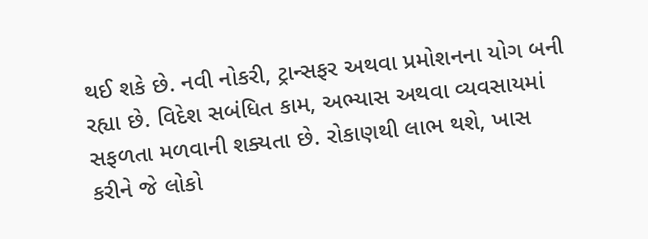થઈ શકે છે. નવી નોકરી, ટ્રાન્સફર અથવા પ્રમોશનના યોગ બની રહ્યા છે. વિદેશ સબંધિત કામ, અભ્યાસ અથવા વ્યવસાયમાં સફળતા મળવાની શક્યતા છે. રોકાણથી લાભ થશે, ખાસ કરીને જે લોકો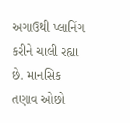અગાઉથી પ્લાનિંગ કરીને ચાલી રહ્યા છે. માનસિક તણાવ ઓછો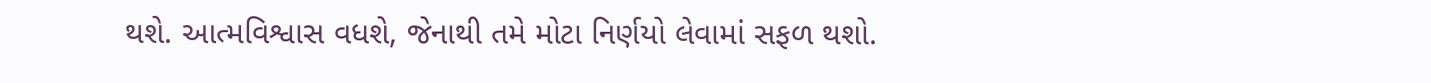થશે. આત્મવિશ્વાસ વધશે, જેનાથી તમે મોટા નિર્ણયો લેવામાં સફળ થશો.